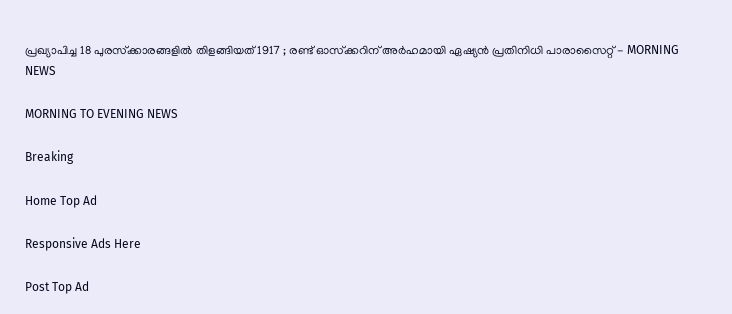പ്രഖ്യാപിച്ച 18 പുരസ്‌ക്കാരങ്ങളില്‍ തിളങ്ങിയത് 1917 ; രണ്ട് ഓസ്‌ക്കറിന് അര്‍ഹമായി ഏഷ്യന്‍ പ്രതിനിധി പാരാസൈറ്റ് - MORNING NEWS

MORNING TO EVENING NEWS

Breaking

Home Top Ad

Responsive Ads Here

Post Top Ad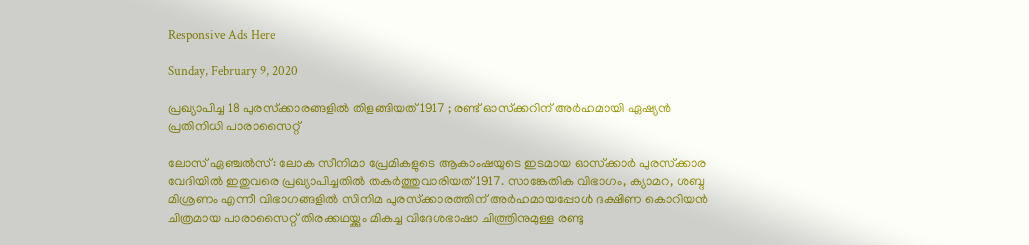Responsive Ads Here

Sunday, February 9, 2020

പ്രഖ്യാപിച്ച 18 പുരസ്‌ക്കാരങ്ങളില്‍ തിളങ്ങിയത് 1917 ; രണ്ട് ഓസ്‌ക്കറിന് അര്‍ഹമായി ഏഷ്യന്‍ പ്രതിനിധി പാരാസൈറ്റ്

ലോസ് ഏഞ്ചല്‍സ്: ലോക സീനിമാ പ്രേമികളുടെ ആകാംഷയുടെ ഇടമായ ഓസ്‌ക്കാര്‍ പുരസ്‌ക്കാര വേദിയില്‍ ഇതുവരെ പ്രഖ്യാപിച്ചതില്‍ തകര്‍ത്തുവാരിയത് 1917. സാങ്കേതിക വിഭാഗം, ക്യാമറ, ശബ്ദ മിശ്രണം എന്നീ വിഭാഗങ്ങളില്‍ സിനിമ പുരസ്‌ക്കാരത്തിന് അര്‍ഹമായപ്പോള്‍ ദക്ഷിണ കൊറിയന്‍ ചിത്രമായ പാരാസൈറ്റ് തിരക്കഥയ്ക്കും മികച്ച വിദേശഭാഷാ ചിത്ത്രിനുമുള്ള രണ്ടു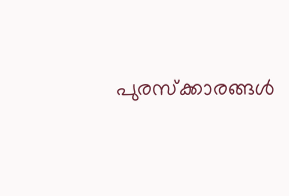പുരസ്‌ക്കാരങ്ങള്‍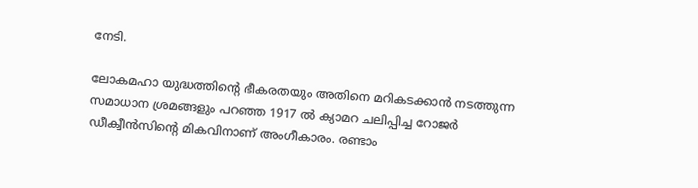നേടി.

ലോകമഹാ യുദ്ധത്തിന്റെ ഭീകരതയും അതിനെ മറികടക്കാന്‍ നടത്തുന്ന സമാധാന ശ്രമങ്ങളും പറഞ്ഞ 1917 ല്‍ ക്യാമറ ചലിപ്പിച്ച റോജര്‍ ഡീക്വീന്‍സിന്റെ മികവിനാണ് അംഗീകാരം. രണ്ടാം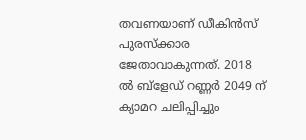തവണയാണ് ഡീകിന്‍സ് പുരസ്‌ക്കാര ജേതാവാകുന്നത്. 2018 ല്‍ ബ്‌ളേഡ് റണ്ണര്‍ 2049 ന് ക്യാമറ ചലിപ്പിച്ചും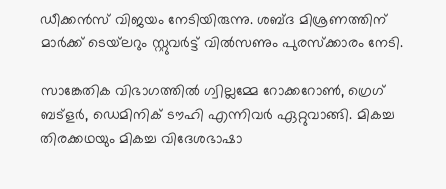ഡീക്കന്‍സ് വിജയം നേടിയിരുന്നു. ശബ്ദ മിശ്രണത്തിന് മാര്‍ക്ക് ടെയ്‌ലറും സ്റ്റുവര്‍ട്ട് വില്‍സണും പുരസ്‌ക്കാരം നേടി.

സാങ്കേതിക വിഭാഗത്തില്‍ ഗ്വില്ലമ്മേ റോക്കറോണ്‍, ഗ്രെഗ് ബട്‌ളര്‍, ഡെമിനിക് ടൗഹി എന്നിവര്‍ ഏറ്റുവാങ്ങി. മികച്ച തിരക്കഥയും മികച്ച വിദേശഭാഷാ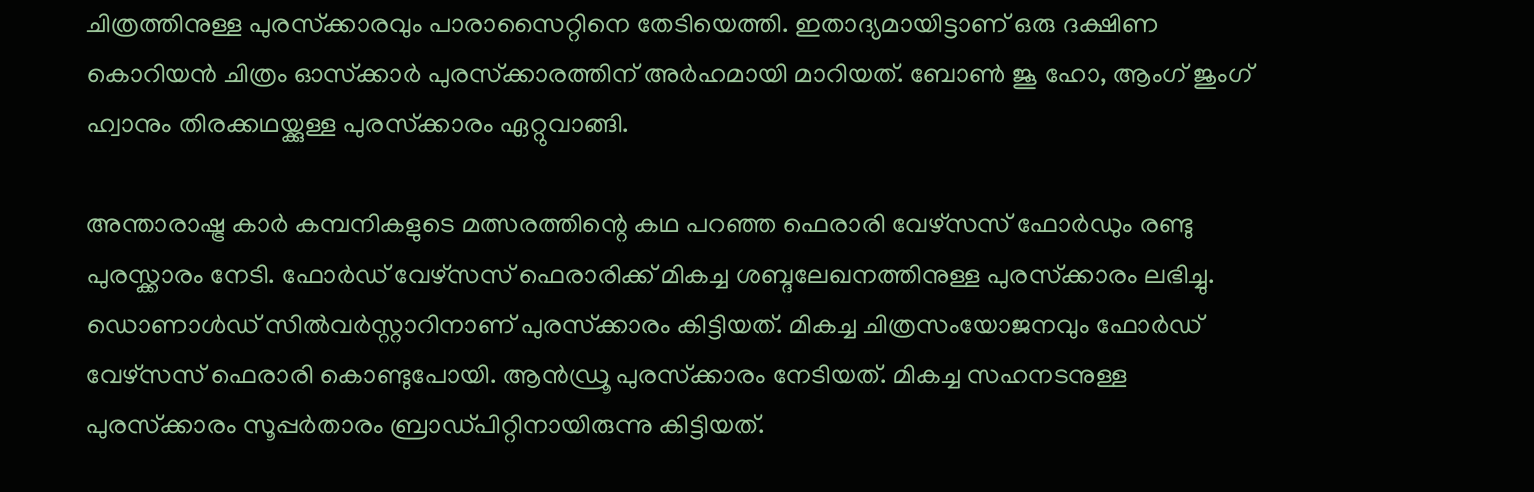ചിത്രത്തിനുള്ള പുരസ്‌ക്കാരവും പാരാസൈറ്റിനെ തേടിയെത്തി. ഇതാദ്യമായിട്ടാണ് ഒരു ദക്ഷിണ കൊറിയന്‍ ചിത്രം ഓസ്‌ക്കാര്‍ പുരസ്‌ക്കാരത്തിന് അര്‍ഹമായി മാറിയത്. ബോണ്‍ ജൂ ഹോ, ആംഗ് ജുംഗ് ഹ്വാനും തിരക്കഥയ്ക്കുള്ള പുരസ്‌ക്കാരം ഏറ്റുവാങ്ങി.

അന്താരാഷ്ട്ര കാര്‍ കമ്പനികളുടെ മത്സരത്തിന്റെ കഥ പറഞ്ഞ ഫെരാരി വേഴ്സസ് ഫോര്‍ഡും രണ്ടു പുരസ്ക്കാരം നേടി. ഫോര്‍ഡ് വേഴ്‌സസ് ഫെരാരിക്ക് മികച്ച ശബ്ദലേഖനത്തിനുള്ള പുരസ്‌ക്കാരം ലഭിച്ചു. ഡൊണാള്‍ഡ് സില്‍വര്‍സ്റ്റാറിനാണ് പുരസ്‌ക്കാരം കിട്ടിയത്. മികച്ച ചിത്രസംയോജനവും ഫോര്‍ഡ് വേഴ്‌സസ് ഫെരാരി കൊണ്ടുപോയി. ആന്‍ഡ്രൂ പുരസ്‌ക്കാരം നേടിയത്. മികച്ച സഹനടനുള്ള പുരസ്‌ക്കാരം സൂപ്പര്‍താരം ബ്രാഡ്പിറ്റിനായിരുന്നു കിട്ടിയത്.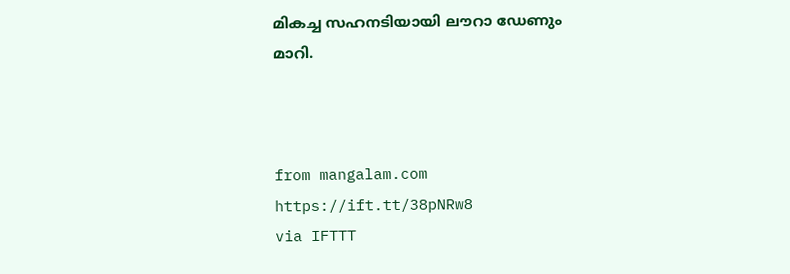മികച്ച സഹനടിയായി ലൗറാ ഡേണും മാറി.



from mangalam.com https://ift.tt/38pNRw8
via IFTTT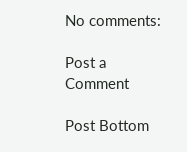No comments:

Post a Comment

Post Bottom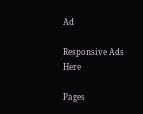Ad

Responsive Ads Here

Pages